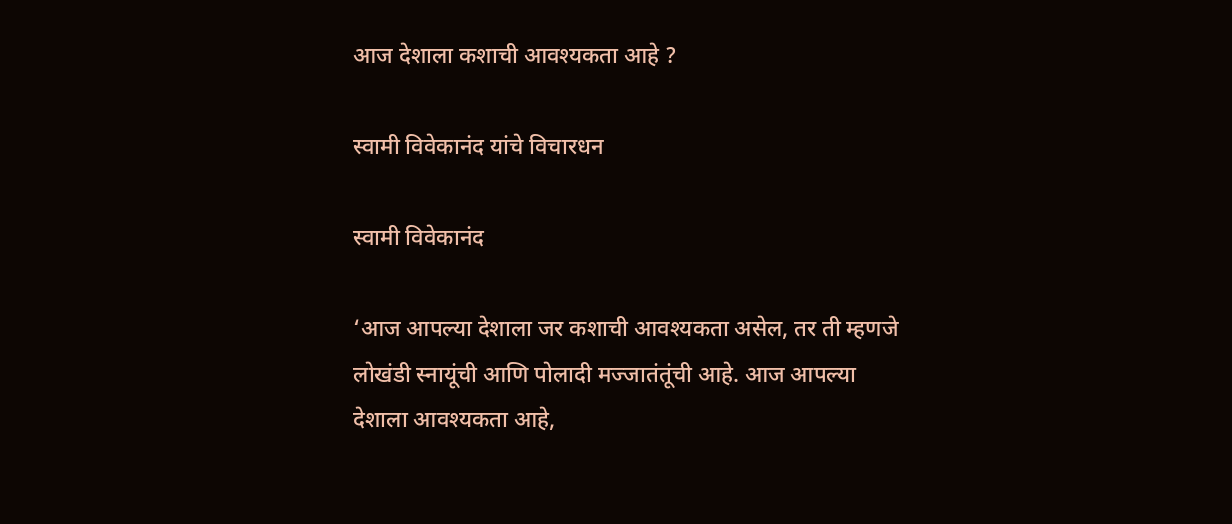आज देशाला कशाची आवश्यकता आहे ?

स्वामी विवेकानंद यांचे विचारधन

स्वामी विवेकानंद

‘आज आपल्या देशाला जर कशाची आवश्यकता असेल, तर ती म्हणजे लोखंडी स्नायूंची आणि पोलादी मज्जातंतूंची आहे. आज आपल्या देशाला आवश्यकता आहे,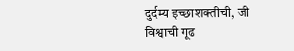दुर्दम्य इच्छाशक्तीची, जी विश्वाची गूढ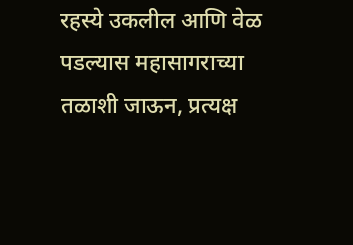रहस्ये उकलील आणि वेळ पडल्यास महासागराच्या तळाशी जाऊन, प्रत्यक्ष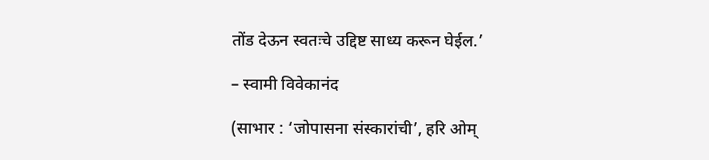तोंड देऊन स्वतःचे उद्दिष्ट साध्य करून घेईल.’

– स्वामी विवेकानंद

(साभार : ‘जोपासना संस्कारांची’, हरि ओम्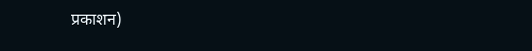प्रकाशन)